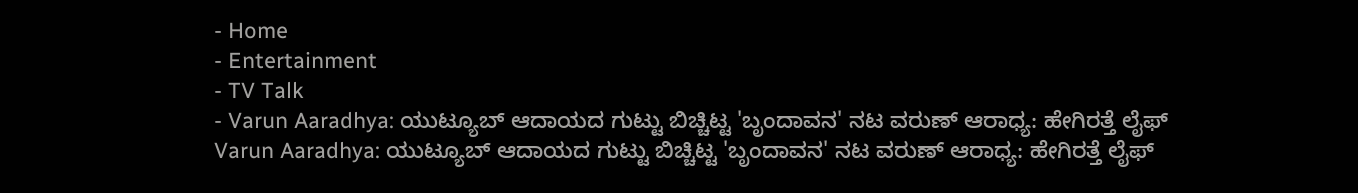- Home
- Entertainment
- TV Talk
- Varun Aaradhya: ಯುಟ್ಯೂಬ್ ಆದಾಯದ ಗುಟ್ಟು ಬಿಚ್ಚಿಟ್ಟ 'ಬೃಂದಾವನ' ನಟ ವರುಣ್ ಆರಾಧ್ಯ: ಹೇಗಿರತ್ತೆ ಲೈಫ್
Varun Aaradhya: ಯುಟ್ಯೂಬ್ ಆದಾಯದ ಗುಟ್ಟು ಬಿಚ್ಚಿಟ್ಟ 'ಬೃಂದಾವನ' ನಟ ವರುಣ್ ಆರಾಧ್ಯ: ಹೇಗಿರತ್ತೆ ಲೈಫ್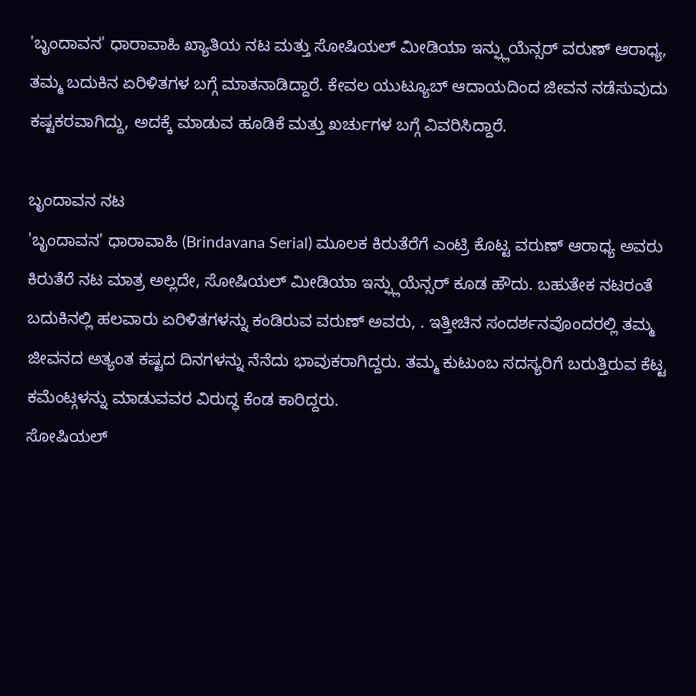'ಬೃಂದಾವನ' ಧಾರಾವಾಹಿ ಖ್ಯಾತಿಯ ನಟ ಮತ್ತು ಸೋಷಿಯಲ್ ಮೀಡಿಯಾ ಇನ್ಫ್ಲುಯೆನ್ಸರ್ ವರುಣ್ ಆರಾಧ್ಯ, ತಮ್ಮ ಬದುಕಿನ ಏರಿಳಿತಗಳ ಬಗ್ಗೆ ಮಾತನಾಡಿದ್ದಾರೆ. ಕೇವಲ ಯುಟ್ಯೂಬ್ ಆದಾಯದಿಂದ ಜೀವನ ನಡೆಸುವುದು ಕಷ್ಟಕರವಾಗಿದ್ದು, ಅದಕ್ಕೆ ಮಾಡುವ ಹೂಡಿಕೆ ಮತ್ತು ಖರ್ಚುಗಳ ಬಗ್ಗೆ ವಿವರಿಸಿದ್ದಾರೆ.

ಬೃಂದಾವನ ನಟ
'ಬೃಂದಾವನ' ಧಾರಾವಾಹಿ (Brindavana Serial) ಮೂಲಕ ಕಿರುತೆರೆಗೆ ಎಂಟ್ರಿ ಕೊಟ್ಟ ವರುಣ್ ಆರಾಧ್ಯ ಅವರು ಕಿರುತೆರೆ ನಟ ಮಾತ್ರ ಅಲ್ಲದೇ, ಸೋಷಿಯಲ್ ಮೀಡಿಯಾ ಇನ್ಫ್ಲುಯೆನ್ಸರ್ ಕೂಡ ಹೌದು. ಬಹುತೇಕ ನಟರಂತೆ ಬದುಕಿನಲ್ಲಿ ಹಲವಾರು ಏರಿಳಿತಗಳನ್ನು ಕಂಡಿರುವ ವರುಣ್ ಅವರು, . ಇತ್ತೀಚಿನ ಸಂದರ್ಶನವೊಂದರಲ್ಲಿ ತಮ್ಮ ಜೀವನದ ಅತ್ಯಂತ ಕಷ್ಟದ ದಿನಗಳನ್ನು ನೆನೆದು ಭಾವುಕರಾಗಿದ್ದರು. ತಮ್ಮ ಕುಟುಂಬ ಸದಸ್ಯರಿಗೆ ಬರುತ್ತಿರುವ ಕೆಟ್ಟ ಕಮೆಂಟ್ಗಳನ್ನು ಮಾಡುವವರ ವಿರುದ್ಧ ಕೆಂಡ ಕಾರಿದ್ದರು.
ಸೋಷಿಯಲ್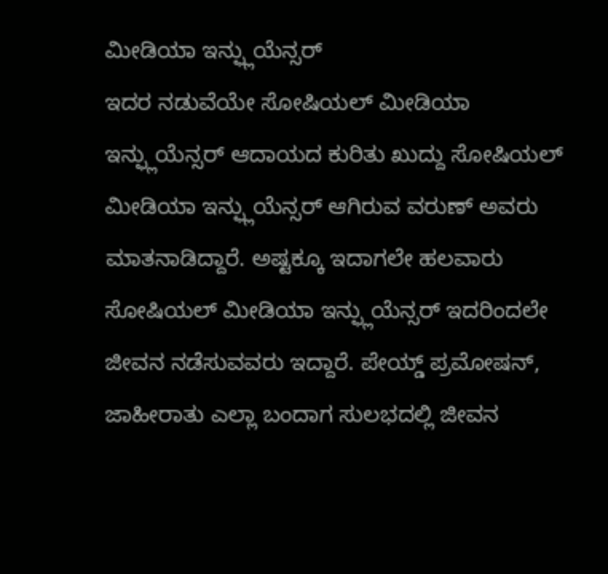ಮೀಡಿಯಾ ಇನ್ಫ್ಲುಯೆನ್ಸರ್
ಇದರ ನಡುವೆಯೇ ಸೋಷಿಯಲ್ ಮೀಡಿಯಾ ಇನ್ಫ್ಲುಯೆನ್ಸರ್ ಆದಾಯದ ಕುರಿತು ಖುದ್ದು ಸೋಷಿಯಲ್ ಮೀಡಿಯಾ ಇನ್ಫ್ಲುಯೆನ್ಸರ್ ಆಗಿರುವ ವರುಣ್ ಅವರು ಮಾತನಾಡಿದ್ದಾರೆ. ಅಷ್ಟಕ್ಕೂ ಇದಾಗಲೇ ಹಲವಾರು ಸೋಷಿಯಲ್ ಮೀಡಿಯಾ ಇನ್ಫ್ಲುಯೆನ್ಸರ್ ಇದರಿಂದಲೇ ಜೀವನ ನಡೆಸುವವರು ಇದ್ದಾರೆ. ಪೇಯ್ಡ್ ಪ್ರಮೋಷನ್, ಜಾಹೀರಾತು ಎಲ್ಲಾ ಬಂದಾಗ ಸುಲಭದಲ್ಲಿ ಜೀವನ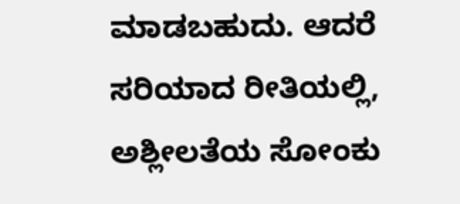ಮಾಡಬಹುದು. ಆದರೆ ಸರಿಯಾದ ರೀತಿಯಲ್ಲಿ, ಅಶ್ಲೀಲತೆಯ ಸೋಂಕು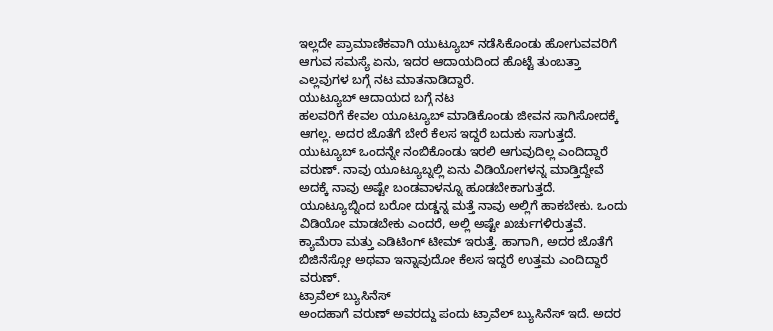ಇಲ್ಲದೇ ಪ್ರಾಮಾಣಿಕವಾಗಿ ಯುಟ್ಯೂಬ್ ನಡೆಸಿಕೊಂಡು ಹೋಗುವವರಿಗೆ ಆಗುವ ಸಮಸ್ಯೆ ಏನು, ಇದರ ಆದಾಯದಿಂದ ಹೊಟ್ಟೆ ತುಂಬತ್ತಾ ಎಲ್ಲವುಗಳ ಬಗ್ಗೆ ನಟ ಮಾತನಾಡಿದ್ದಾರೆ.
ಯುಟ್ಯೂಬ್ ಆದಾಯದ ಬಗ್ಗೆ ನಟ
ಹಲವರಿಗೆ ಕೇವಲ ಯೂಟ್ಯೂಬ್ ಮಾಡಿಕೊಂಡು ಜೀವನ ಸಾಗಿಸೋದಕ್ಕೆ ಆಗಲ್ಲ. ಅದರ ಜೊತೆಗೆ ಬೇರೆ ಕೆಲಸ ಇದ್ದರೆ ಬದುಕು ಸಾಗುತ್ತದೆ. ಯುಟ್ಯೂಬ್ ಒಂದನ್ನೇ ನಂಬಿಕೊಂಡು ಇರಲಿ ಆಗುವುದಿಲ್ಲ ಎಂದಿದ್ದಾರೆ ವರುಣ್. ನಾವು ಯೂಟ್ಯೂಬ್ನಲ್ಲಿ ಏನು ವಿಡಿಯೋಗಳನ್ನ ಮಾಡ್ತಿದ್ದೇವೆ ಅದಕ್ಕೆ ನಾವು ಅಷ್ಟೇ ಬಂಡವಾಳನ್ನೂ ಹೂಡಬೇಕಾಗುತ್ತದೆ. ಯೂಟ್ಯೂಬ್ನಿಂದ ಬರೋ ದುಡ್ಡನ್ನ ಮತ್ತೆ ನಾವು ಅಲ್ಲಿಗೆ ಹಾಕಬೇಕು. ಒಂದು ವಿಡಿಯೋ ಮಾಡಬೇಕು ಎಂದರೆ, ಅಲ್ಲಿ ಅಷ್ಟೇ ಖರ್ಚುಗಳಿರುತ್ತವೆ. ಕ್ಯಾಮೆರಾ ಮತ್ತು ಎಡಿಟಿಂಗ್ ಟೀಮ್ ಇರುತ್ತೆ. ಹಾಗಾಗಿ, ಅದರ ಜೊತೆಗೆ ಬಿಜಿನೆಸ್ಸೋ ಅಥವಾ ಇನ್ನಾವುದೋ ಕೆಲಸ ಇದ್ದರೆ ಉತ್ತಮ ಎಂದಿದ್ದಾರೆ ವರುಣ್.
ಟ್ರಾವೆಲ್ ಬ್ಯುಸಿನೆಸ್
ಅಂದಹಾಗೆ ವರುಣ್ ಅವರದ್ದು ಪಂದು ಟ್ರಾವೆಲ್ ಬ್ಯುಸಿನೆಸ್ ಇದೆ. ಅದರ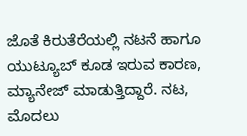ಜೊತೆ ಕಿರುತೆರೆಯಲ್ಲಿ ನಟನೆ ಹಾಗೂ ಯುಟ್ಯೂಬ್ ಕೂಡ ಇರುವ ಕಾರಣ, ಮ್ಯಾನೇಜ್ ಮಾಡುತ್ತಿದ್ದಾರೆ. ನಟ, ಮೊದಲು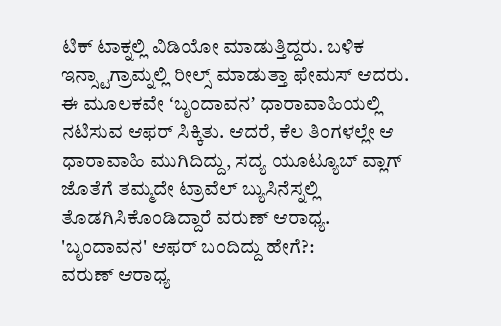ಟಿಕ್ ಟಾಕ್ನಲ್ಲಿ ವಿಡಿಯೋ ಮಾಡುತ್ತಿದ್ದರು. ಬಳಿಕ ಇನ್ಸ್ಟಾಗ್ರಾಮ್ನಲ್ಲಿ ರೀಲ್ಸ್ ಮಾಡುತ್ತಾ ಫೇಮಸ್ ಆದರು. ಈ ಮೂಲಕವೇ ʻಬೃಂದಾವನʼ ಧಾರಾವಾಹಿಯಲ್ಲಿ ನಟಿಸುವ ಆಫರ್ ಸಿಕ್ಕಿತು. ಆದರೆ, ಕೆಲ ತಿಂಗಳಲ್ಲೇ ಆ ಧಾರಾವಾಹಿ ಮುಗಿದಿದ್ದು, ಸದ್ಯ ಯೂಟ್ಯೂಬ್ ವ್ಲಾಗ್ ಜೊತೆಗೆ ತಮ್ಮದೇ ಟ್ರಾವೆಲ್ ಬ್ಯುಸಿನೆಸ್ನಲ್ಲಿ ತೊಡಗಿಸಿಕೊಂಡಿದ್ದಾರೆ ವರುಣ್ ಆರಾಧ್ಯ.
'ಬೃಂದಾವನ' ಆಫರ್ ಬಂದಿದ್ದು ಹೇಗೆ?:
ವರುಣ್ ಆರಾಧ್ಯ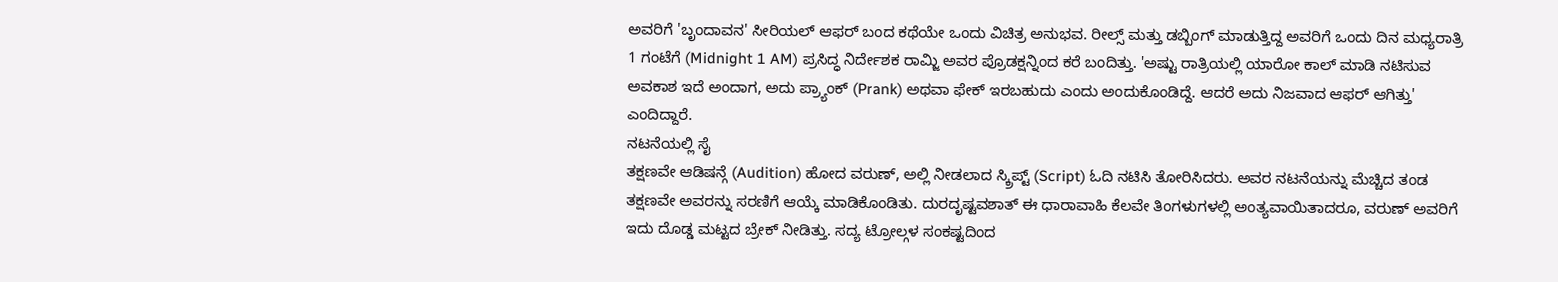ಅವರಿಗೆ 'ಬೃಂದಾವನ' ಸೀರಿಯಲ್ ಆಫರ್ ಬಂದ ಕಥೆಯೇ ಒಂದು ವಿಚಿತ್ರ ಅನುಭವ. ರೀಲ್ಸ್ ಮತ್ತು ಡಬ್ಬಿಂಗ್ ಮಾಡುತ್ತಿದ್ದ ಅವರಿಗೆ ಒಂದು ದಿನ ಮಧ್ಯರಾತ್ರಿ 1 ಗಂಟೆಗೆ (Midnight 1 AM) ಪ್ರಸಿದ್ಧ ನಿರ್ದೇಶಕ ರಾಮ್ಜಿ ಅವರ ಪ್ರೊಡಕ್ಷನ್ನಿಂದ ಕರೆ ಬಂದಿತ್ತು. 'ಅಷ್ಟು ರಾತ್ರಿಯಲ್ಲಿ ಯಾರೋ ಕಾಲ್ ಮಾಡಿ ನಟಿಸುವ ಅವಕಾಶ ಇದೆ ಅಂದಾಗ, ಅದು ಪ್ರ್ಯಾಂಕ್ (Prank) ಅಥವಾ ಫೇಕ್ ಇರಬಹುದು ಎಂದು ಅಂದುಕೊಂಡಿದ್ದೆ. ಆದರೆ ಅದು ನಿಜವಾದ ಆಫರ್ ಆಗಿತ್ತು' ಎಂದಿದ್ದಾರೆ.
ನಟನೆಯಲ್ಲಿ ಸೈ
ತಕ್ಷಣವೇ ಆಡಿಷನ್ಗೆ (Audition) ಹೋದ ವರುಣ್, ಅಲ್ಲಿ ನೀಡಲಾದ ಸ್ಕ್ರಿಪ್ಟ್ (Script) ಓದಿ ನಟಿಸಿ ತೋರಿಸಿದರು. ಅವರ ನಟನೆಯನ್ನು ಮೆಚ್ಚಿದ ತಂಡ ತಕ್ಷಣವೇ ಅವರನ್ನು ಸರಣಿಗೆ ಆಯ್ಕೆ ಮಾಡಿಕೊಂಡಿತು. ದುರದೃಷ್ಟವಶಾತ್ ಈ ಧಾರಾವಾಹಿ ಕೆಲವೇ ತಿಂಗಳುಗಳಲ್ಲಿ ಅಂತ್ಯವಾಯಿತಾದರೂ, ವರುಣ್ ಅವರಿಗೆ ಇದು ದೊಡ್ಡ ಮಟ್ಟದ ಬ್ರೇಕ್ ನೀಡಿತ್ತು. ಸದ್ಯ ಟ್ರೋಲ್ಗಳ ಸಂಕಷ್ಟದಿಂದ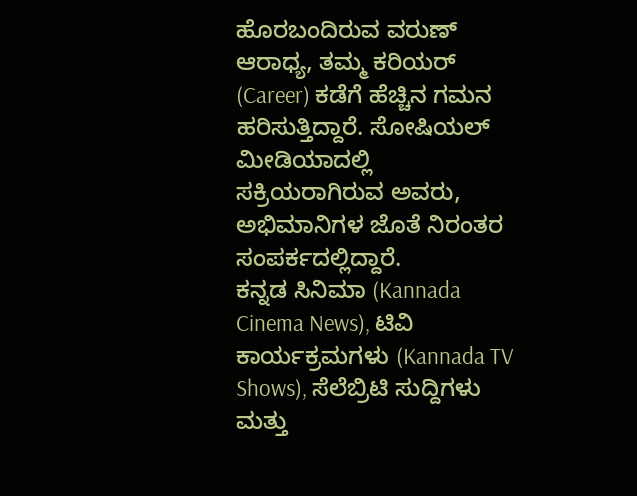ಹೊರಬಂದಿರುವ ವರುಣ್ ಆರಾಧ್ಯ, ತಮ್ಮ ಕರಿಯರ್ (Career) ಕಡೆಗೆ ಹೆಚ್ಚಿನ ಗಮನ ಹರಿಸುತ್ತಿದ್ದಾರೆ. ಸೋಷಿಯಲ್ ಮೀಡಿಯಾದಲ್ಲಿ ಸಕ್ರಿಯರಾಗಿರುವ ಅವರು, ಅಭಿಮಾನಿಗಳ ಜೊತೆ ನಿರಂತರ ಸಂಪರ್ಕದಲ್ಲಿದ್ದಾರೆ.
ಕನ್ನಡ ಸಿನಿಮಾ (Kannada Cinema News), ಟಿವಿ ಕಾರ್ಯಕ್ರಮಗಳು (Kannada TV Shows), ಸೆಲೆಬ್ರಿಟಿ ಸುದ್ದಿಗಳು ಮತ್ತು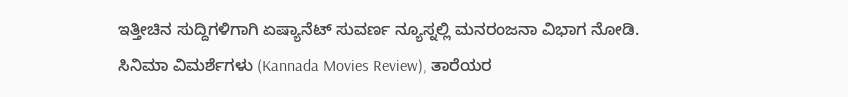ಇತ್ತೀಚಿನ ಸುದ್ದಿಗಳಿಗಾಗಿ ಏಷ್ಯಾನೆಟ್ ಸುವರ್ಣ ನ್ಯೂಸ್ನಲ್ಲಿ ಮನರಂಜನಾ ವಿಭಾಗ ನೋಡಿ. ಸಿನಿಮಾ ವಿಮರ್ಶೆಗಳು (Kannada Movies Review), ತಾರೆಯರ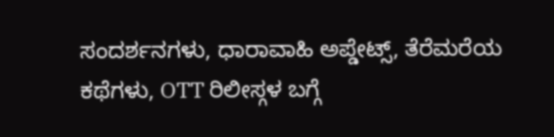ಸಂದರ್ಶನಗಳು, ಧಾರಾವಾಹಿ ಅಪ್ಡೇಟ್ಸ್, ತೆರೆಮರೆಯ ಕಥೆಗಳು, OTT ರಿಲೀಸ್ಗಳ ಬಗ್ಗೆ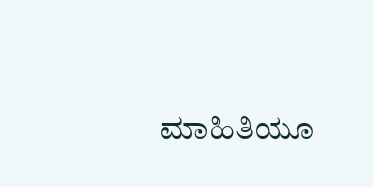ಮಾಹಿತಿಯೂ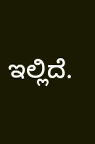ಇಲ್ಲಿದೆ.